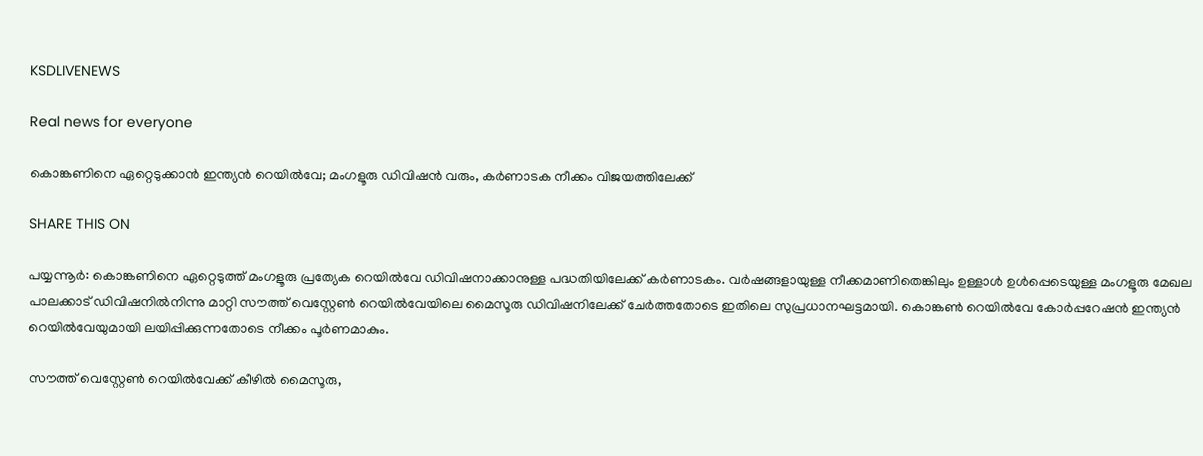KSDLIVENEWS

Real news for everyone

കൊങ്കണിനെ ഏറ്റെടുക്കാൻ ഇന്ത്യൻ റെയിൽവേ; മംഗളൂരു ഡിവിഷൻ വരും, കർണാടക നീക്കം വിജയത്തിലേക്ക്

SHARE THIS ON

പയ്യന്നൂർ: കൊങ്കണിനെ ഏറ്റെടുത്ത് മംഗളൂരു പ്രത്യേക റെയിൽവേ ഡിവിഷനാക്കാനുള്ള പദ്ധതിയിലേക്ക് കർണാടകം. വർഷങ്ങളായുള്ള നീക്കമാണിതെങ്കിലും ഉള്ളാൾ ഉൾപ്പെടെയുള്ള മംഗളൂരു മേഖല പാലക്കാട് ഡിവിഷനിൽനിന്നു മാറ്റി സൗത്ത് വെസ്റ്റേൺ റെയിൽവേയിലെ മൈസൂരു ഡിവിഷനിലേക്ക് ചേർത്തതോടെ ഇതിലെ സുപ്രധാനഘട്ടമായി. കൊങ്കൺ റെയിൽവേ കോർപ്പറേഷൻ ഇന്ത്യൻ റെയിൽവേയുമായി ലയിപ്പിക്കുന്നതോടെ നീക്കം പൂർണമാകും.

സൗത്ത് വെസ്റ്റേൺ റെയിൽവേക്ക് കീഴിൽ മൈസൂരു,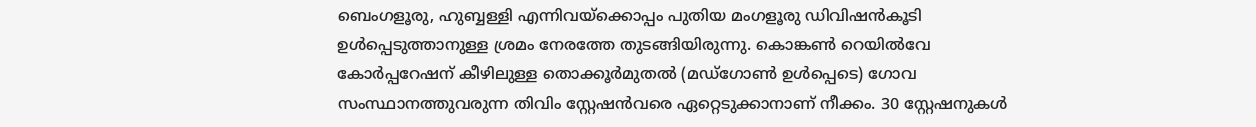ബെംഗളൂരു, ഹുബ്ബള്ളി എന്നിവയ്ക്കൊപ്പം പുതിയ മംഗളൂരു ഡിവിഷൻകൂടി ഉൾപ്പെടുത്താനുള്ള ശ്രമം നേരത്തേ തുടങ്ങിയിരുന്നു. കൊങ്കൺ റെയിൽവേ കോർപ്പറേഷന് കീഴിലുള്ള തൊക്കൂർമുതൽ (മഡ്‌ഗോൺ ഉൾപ്പെടെ) ഗോവ സംസ്ഥാനത്തുവരുന്ന തിവിം സ്റ്റേഷൻവരെ ഏറ്റെടുക്കാനാണ് നീക്കം. 30 സ്റ്റേഷനുകൾ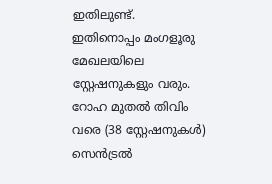ഇതിലുണ്ട്. ഇതിനൊപ്പം മംഗളൂരു മേഖലയിലെ സ്റ്റേഷനുകളും വരും. റോഹ മുതൽ തിവിം വരെ (38 സ്റ്റേഷനുകൾ) സെൻട്രൽ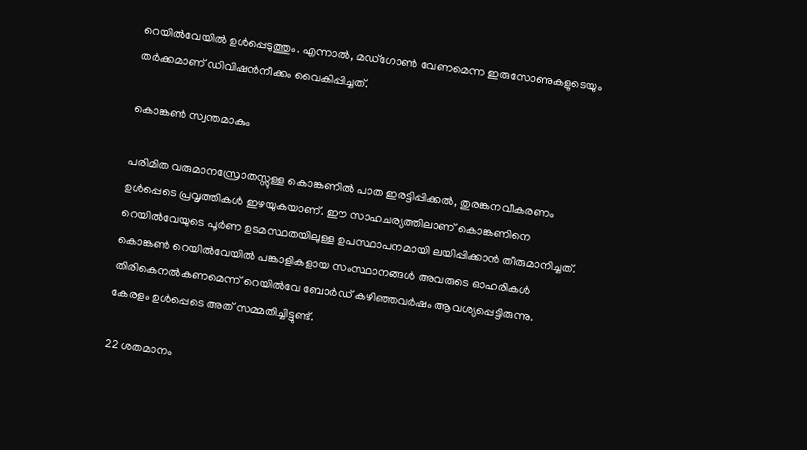റെയിൽവേയിൽ ഉൾപ്പെടുത്തും. എന്നാൽ, മഡ്‌ഗോൺ വേണമെന്ന ഇരുസോണുകളുടെയും തർക്കമാണ് ഡിവിഷൻനീക്കം വൈകിപ്പിച്ചത്.

കൊങ്കൺ സ്വന്തമാകും

പരിമിത വരുമാനസ്രോതസ്സുള്ള കൊങ്കണിൽ പാത ഇരട്ടിപ്പിക്കൽ, തുരങ്കനവീകരണം ഉൾപ്പെടെ പ്രവൃത്തികൾ ഇഴയുകയാണ്. ഈ സാഹചര്യത്തിലാണ് കൊങ്കണിനെ റെയിൽവേയുടെ പൂർണ ഉടമസ്ഥതയിലുള്ള ഉപസ്ഥാപനമായി ലയിപ്പിക്കാൻ തീരുമാനിച്ചത്. കൊങ്കൺ റെയിൽവേയിൽ പങ്കാളികളായ സംസ്ഥാനങ്ങൾ അവരുടെ ഓഹരികൾ തിരികെനൽകണമെന്ന് റെയിൽവേ ബോർഡ് കഴിഞ്ഞവർഷം ആവശ്യപ്പെട്ടിരുന്നു. കേരളം ഉൾപ്പെടെ അത് സമ്മതിച്ചിട്ടുണ്ട്.

22 ശതമാനം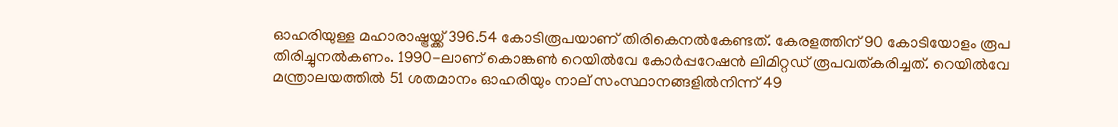ഓഹരിയുള്ള മഹാരാഷ്ട്രയ്ക്ക് 396.54 കോടിരൂപയാണ് തിരികെനൽകേണ്ടത്. കേരളത്തിന് 90 കോടിയോളം രൂപ തിരിച്ചുനൽകണം. 1990-ലാണ് കൊങ്കൺ റെയിൽവേ കോർപ്പറേഷൻ ലിമിറ്റഡ് രൂപവത്കരിച്ചത്. റെയിൽവേ മന്ത്രാലയത്തിൽ 51 ശതമാനം ഓഹരിയും നാല് സംസ്ഥാനങ്ങളിൽനിന്ന് 49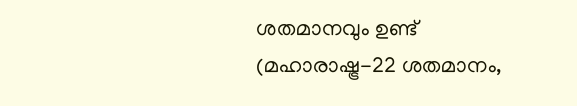ശതമാനവും ഉണ്ട് (മഹാരാഷ്ട്ര-22 ശതമാനം,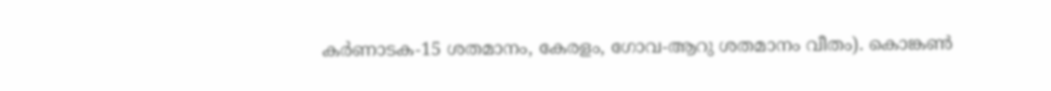കർണാടക-15 ശതമാനം, കേരളം, ഗോവ-ആറു ശതമാനം വീതം). കൊങ്കൺ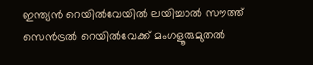ഇന്ത്യൻ റെയിൽവേയിൽ ലയിച്ചാൽ സൗത്ത് സെൻട്രൽ റെയിൽവേക്ക് മംഗളൂരുമുതൽ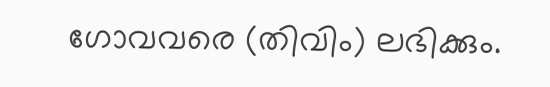ഗോവവരെ (തിവിം) ലഭിക്കും.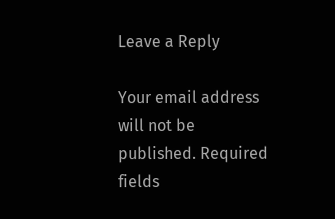Leave a Reply

Your email address will not be published. Required fields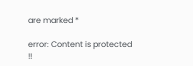are marked *

error: Content is protected !!